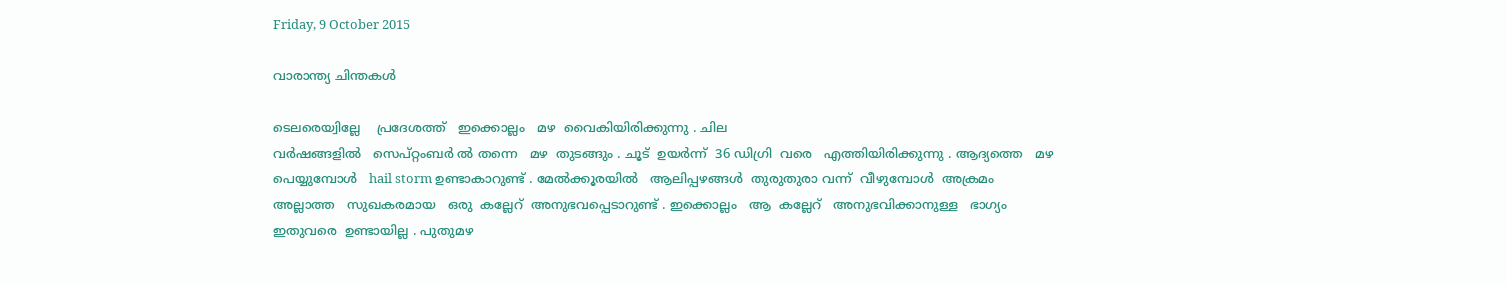Friday, 9 October 2015

വാരാന്ത്യ ചിന്തകൾ

ടെലരെയ്വില്ലേ    പ്രദേശത്ത്   ഇക്കൊല്ലം   മഴ  വൈകിയിരിക്കുന്നു . ചില
വർഷങ്ങളിൽ   സെപ്റ്റംബർ ൽ തന്നെ   മഴ  തുടങ്ങും . ചൂട്  ഉയർന്ന്  36 ഡിഗ്രി  വരെ   എത്തിയിരിക്കുന്നു . ആദ്യത്തെ   മഴ  പെയ്യുമ്പോൾ   hail storm ഉണ്ടാകാറുണ്ട് . മേൽക്കൂരയിൽ   ആലിപ്പഴങ്ങൾ  തുരുതുരാ വന്ന്  വീഴുമ്പോൾ  അക്രമം   അല്ലാത്ത   സുഖകരമായ   ഒരു  കല്ലേറ്  അനുഭവപ്പെടാറുണ്ട് . ഇക്കൊല്ലം   ആ  കല്ലേറ്   അനുഭവിക്കാനുള്ള   ഭാഗ്യം  ഇതുവരെ  ഉണ്ടായില്ല . പുതുമഴ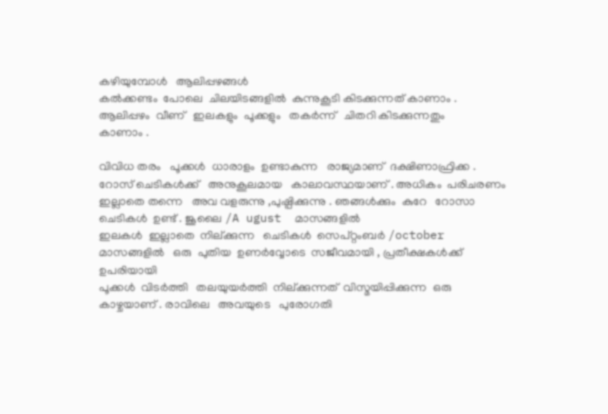കഴിയുമ്പോൾ   ആലിപ്പഴങ്ങൾ
കൽക്കണ്ടം  പോലെ  ചിലയിടങ്ങളിൽ  കുന്നുകൂടി കിടക്കുന്നത് കാണാം .
ആലിപ്പഴം  വീണ്   ഇലകളും  പൂക്കളും   തകർന്ന്   ചിതറി കിടക്കുന്നതും
കാണാം .

വിവിധ തരം   പൂക്കൾ  ധാരാളം  ഉണ്ടാകുന്ന   രാജ്യമാണ്  ദക്ഷിണാഫ്രിക്ക .
റോസ് ചെടികൾക്ക്   അനുകൂലമായ   കാലാവസ്ഥയാണ് . അധികം  പരിചരണം   ഇല്ലാതെ തന്നെ   അവ വളരുന്നു ,പുഷ്പിക്കുന്നു . ഞങ്ങൾക്കും  കുറേ   റോസാ ചെടികൾ  ഉണ്ട് . ജൂലൈ /A ugust  മാസങ്ങളിൽ
ഇലകൾ  ഇല്ലാതെ  നില്ക്കുന്ന   ചെടികൾ  സെപ്റ്റംബർ /october മാസങ്ങളിൽ   ഒരു  പുതിയ  ഉണർവ്വോടെ  സജീവമായി , പ്രതീക്ഷകൾക്ക്  ഉപരിയായി
പൂക്കൾ  വിടർത്തി   തലയുയർത്തി  നില്ക്കുന്നത്  വിസ്മയിപ്പിക്കുന്ന  ഒരു
കാഴ്ചയാണ് . രാവിലെ   അവയുടെ   പുരോഗതി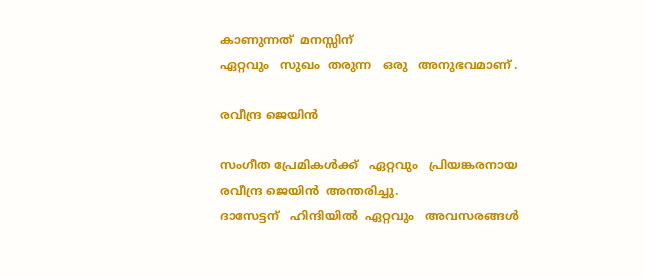കാണുന്നത്  മനസ്സിന്
ഏറ്റവും   സുഖം  തരുന്ന   ഒരു   അനുഭവമാണ് .

രവീന്ദ്ര ജെയിൻ

സംഗീത പ്രേമികൾക്ക്   ഏറ്റവും   പ്രിയങ്കരനായ   രവീന്ദ്ര ജെയിൻ  അന്തരിച്ചു.
ദാസേട്ടന്   ഹിന്ദിയിൽ  ഏറ്റവും   അവസരങ്ങൾ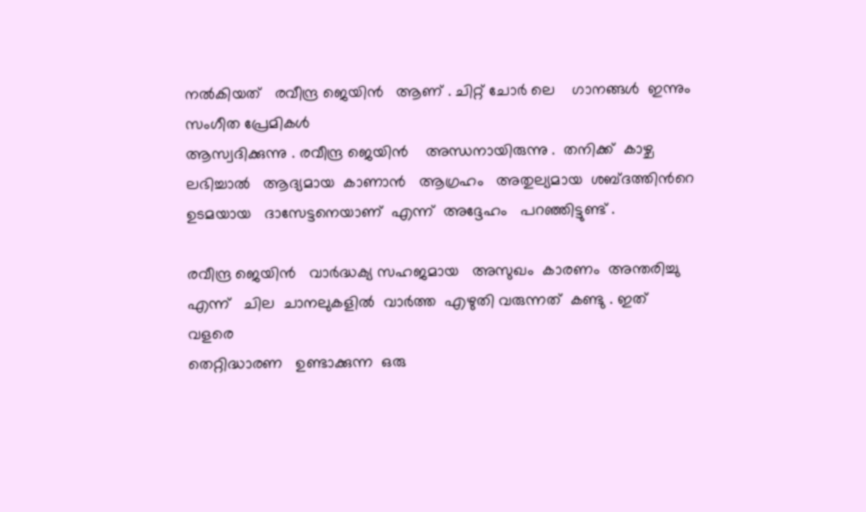നൽകിയത്   രവീന്ദ്ര ജെയിൻ   ആണ് . ചിറ്റ് ചോർ ലെ    ഗാനങ്ങൾ  ഇന്നും   സംഗീത പ്രേമികൾ
ആസ്വദിക്കുന്നു . രവീന്ദ്ര ജെയിൻ    അന്ധനായിരുന്നു .  തനിക്ക്  കാഴ്ച
ലഭിച്ചാൽ   ആദ്യമായ  കാണാൻ   ആഗ്രഹം   അതുല്യമായ  ശബ്ദത്തിൻറെ
ഉടമയായ   ദാസേട്ടനെയാണ്  എന്ന്  അദ്ദേഹം   പറഞ്ഞിട്ടുണ്ട് .

രവീന്ദ്ര ജെയിൻ   വാർദ്ധക്യ സഹജമായ   അസുഖം  കാരണം  അന്തരിച്ചു
എന്ന്   ചില  ചാനലുകളിൽ  വാർത്ത‍  എഴുതി വരുന്നത്  കണ്ടു . ഇത്  വളരെ
തെറ്റിദ്ധാരണ   ഉണ്ടാക്കുന്ന  ഒരു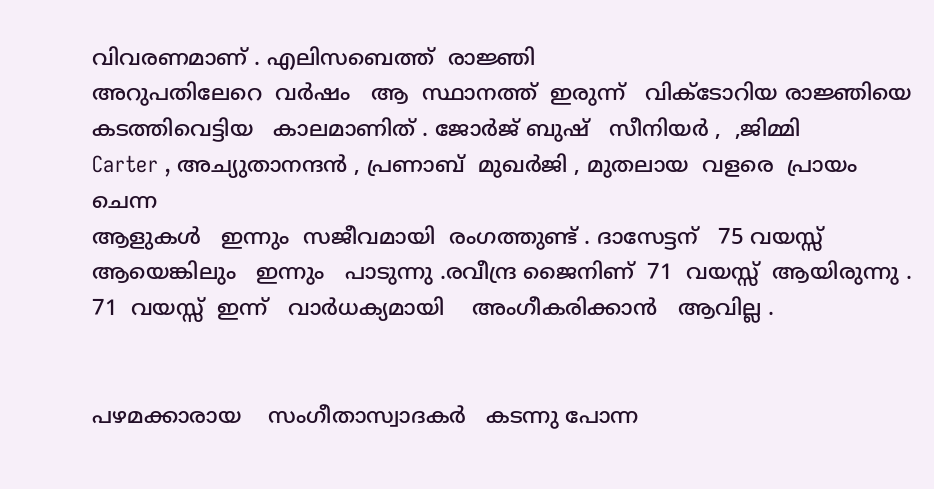വിവരണമാണ് . എലിസബെത്ത്  രാജ്ഞി
അറുപതിലേറെ  വർഷം   ആ  സ്ഥാനത്ത്  ഇരുന്ന്   വിക്ടോറിയ രാജ്ഞിയെ
കടത്തിവെട്ടിയ   കാലമാണിത് . ജോർജ് ബുഷ്‌   സീനിയർ ,  ,ജിമ്മി
Carter , അച്യുതാനന്ദൻ , പ്രണാബ്  മുഖർജി , മുതലായ  വളരെ  പ്രായം ചെന്ന
ആളുകൾ   ഇന്നും  സജീവമായി  രംഗത്തുണ്ട് . ദാസേട്ടന്   75 വയസ്സ്  ആയെങ്കിലും   ഇന്നും   പാടുന്നു .രവീന്ദ്ര ജൈനിണ്  71  വയസ്സ്  ആയിരുന്നു .
71  വയസ്സ്  ഇന്ന്   വാർധക്യമായി    അംഗീകരിക്കാൻ   ആവില്ല .


പഴമക്കാരായ    സംഗീതാസ്വാദകർ   കടന്നു പോന്ന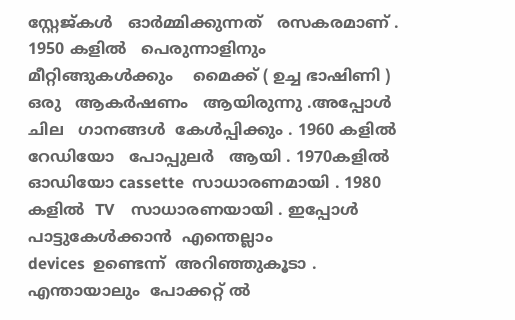സ്റ്റേജ്കൾ   ഓർമ്മിക്കുന്നത്   രസകരമാണ് . 1950 കളിൽ   പെരുന്നാളിനും   മീറ്റിങ്ങുകൾക്കും    മൈക്ക് ( ഉച്ച ഭാഷിണി ) ഒരു   ആകർഷണം   ആയിരുന്നു .അപ്പോൾ   ചില   ഗാനങ്ങൾ  കേൾപ്പിക്കും . 1960 കളിൽ  റേഡിയോ   പോപ്പുലർ   ആയി . 1970കളിൽ  ഓഡിയോ cassette  സാധാരണമായി . 1980 കളിൽ  TV    സാധാരണയായി . ഇപ്പോൾ   പാട്ടുകേൾക്കാൻ  എന്തെല്ലാം
devices  ഉണ്ടെന്ന്  അറിഞ്ഞുകൂടാ . എന്തായാലും  പോക്കറ്റ്‌ ൽ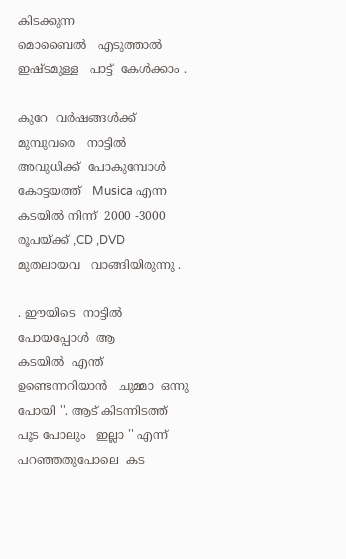കിടക്കുന്ന
മൊബൈൽ   എടുത്താൽ   ഇഷ്ടമുള്ള   പാട്ട്  കേൾക്കാം .

കുറേ  വർഷങ്ങൾക്ക്  മുമ്പുവരെ   നാട്ടിൽ    അവുധിക്ക്  പോകുമ്പോൾ
കോട്ടയത്ത്‌   Musica എന്ന  കടയിൽ നിന്ന്  2000 -3000 രൂപയ്ക്ക് ,CD ,DVD
മുതലായവ   വാങ്ങിയിരുന്നു .

. ഈയിടെ  നാട്ടിൽ പോയപ്പോൾ  ആ
കടയിൽ  എന്ത് ഉണ്ടെന്നറിയാൻ   ചുമ്മാ  ഒന്നു പോയി ''. ആട് കിടന്നിടത്ത്
പൂട പോലും   ഇല്ലാ '' എന്ന്  പറഞ്ഞതുപോലെ  കട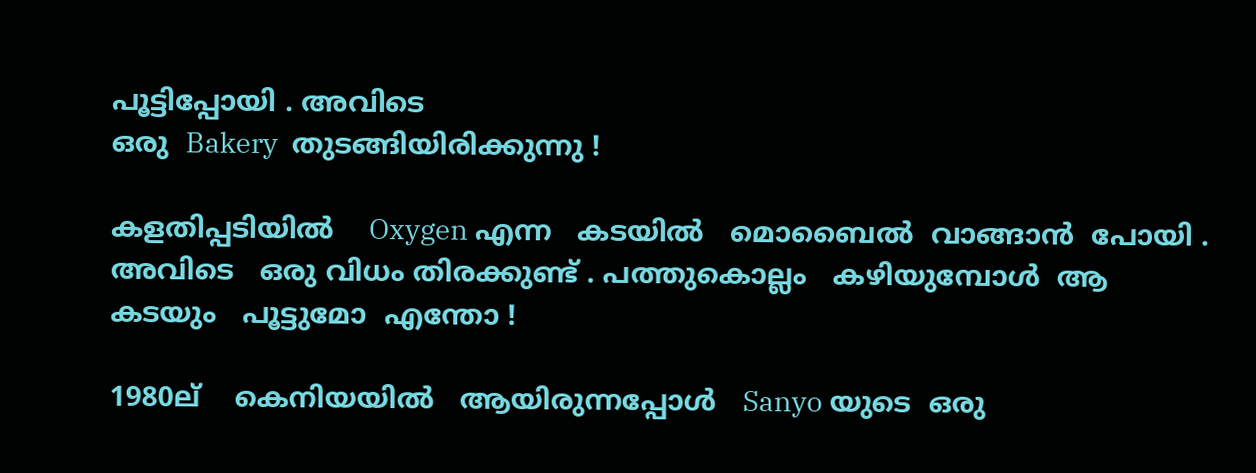പൂട്ടിപ്പോയി . അവിടെ
ഒരു  Bakery  തുടങ്ങിയിരിക്കുന്നു !

കളതിപ്പടിയിൽ    Oxygen എന്ന   കടയിൽ   മൊബൈൽ  വാങ്ങാൻ  പോയി .
അവിടെ   ഒരു വിധം തിരക്കുണ്ട്‌ . പത്തുകൊല്ലം   കഴിയുമ്പോൾ  ആ
കടയും   പൂട്ടുമോ  എന്തോ !

1980ല്    കെനിയയിൽ   ആയിരുന്നപ്പോൾ   Sanyo യുടെ  ഒരു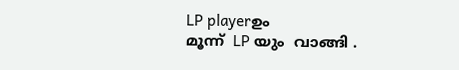LP playerഉം
മൂന്ന്  LP യും  വാങ്ങി .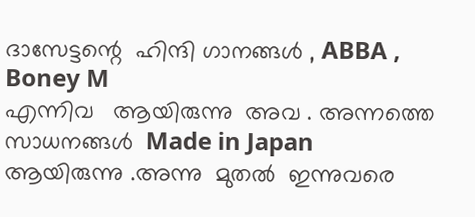ദാസേട്ടന്റെ  ഹിന്ദി ഗാനങ്ങൾ , ABBA , Boney M
എന്നിവ   ആയിരുന്നു  അവ . അന്നത്തെ   സാധനങ്ങൾ  Made in Japan  ആയിരുന്നു .അന്നു  മുതൽ  ഇന്നുവരെ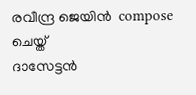രവീന്ദ്ര ജെയിൻ  compose ചെയ്ത്
ദാസേട്ടൻ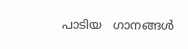പാടിയ   ഗാനങ്ങൾ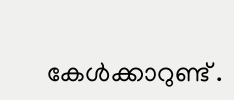കേൾക്കാറുണ്ട് .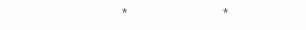*                                *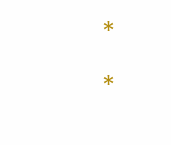*                   *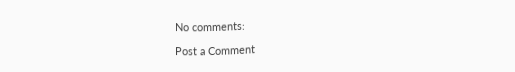No comments:

Post a Comment